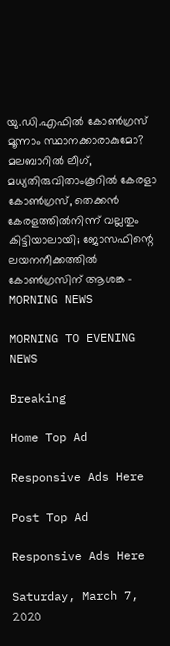യു.ഡി.എഫില്‍ കോണ്‍ഗ്രസ് മൂന്നാം സ്ഥാനക്കാരാകുമോ? മലബാറില്‍ ലീഗ്, മധ്യതിരുവിതാംകൂറില്‍ കേരളാ കോണ്‍ഗ്രസ്, തെക്കന്‍ കേരളത്തില്‍നിന്ന് വല്ലതും കിട്ടിയാലായി; ജോസഫിന്റെ ലയനനീക്കത്തില്‍ കോണ്‍ഗ്രസിന് ആശങ്ക - MORNING NEWS

MORNING TO EVENING NEWS

Breaking

Home Top Ad

Responsive Ads Here

Post Top Ad

Responsive Ads Here

Saturday, March 7, 2020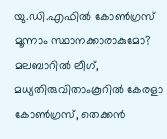യു.ഡി.എഫില്‍ കോണ്‍ഗ്രസ് മൂന്നാം സ്ഥാനക്കാരാകുമോ? മലബാറില്‍ ലീഗ്, മധ്യതിരുവിതാംകൂറില്‍ കേരളാ കോണ്‍ഗ്രസ്, തെക്കന്‍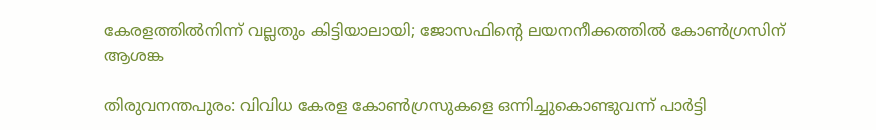കേരളത്തില്‍നിന്ന് വല്ലതും കിട്ടിയാലായി; ജോസഫിന്റെ ലയനനീക്കത്തില്‍ കോണ്‍ഗ്രസിന് ആശങ്ക

തിരുവനന്തപുരം: വിവിധ കേരള കോണ്‍ഗ്രസുകളെ ഒന്നിച്ചുകൊണ്ടുവന്ന് പാര്‍ട്ടി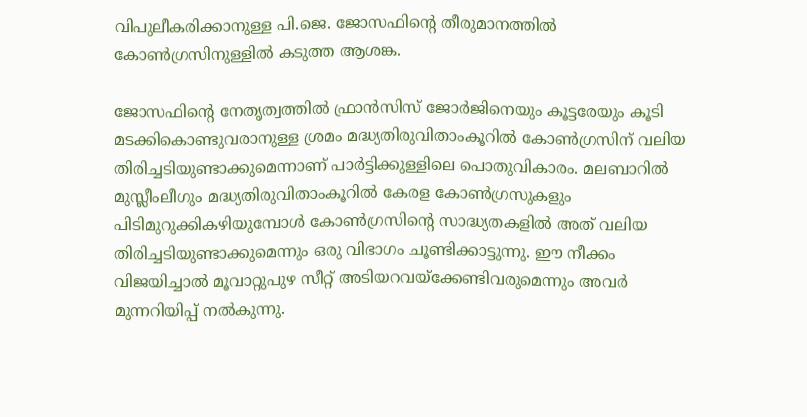വിപുലീകരിക്കാനുള്ള പി.ജെ. ജോസഫിന്റെ തീരുമാനത്തില്‍ കോണ്‍ഗ്രസിനുള്ളില്‍ കടുത്ത ആശങ്ക.

ജോസഫിന്റെ നേതൃത്വത്തില്‍ ഫ്രാന്‍സിസ് ജോര്‍ജിനെയും കൂട്ടരേയും കൂടി മടക്കികൊണ്ടുവരാനുള്ള ശ്രമം മദ്ധ്യതിരുവിതാംകൂറില്‍ കോണ്‍ഗ്രസിന് വലിയ തിരിച്ചടിയുണ്ടാക്കുമെന്നാണ് പാര്‍ട്ടിക്കുള്ളിലെ പൊതുവികാരം. മലബാറില്‍ മുസ്ലീംലീഗും മദ്ധ്യതിരുവിതാംകൂറില്‍ കേരള കോണ്‍ഗ്രസുകളും പിടിമുറുക്കികഴിയുമ്പോള്‍ കോണ്‍ഗ്രസിന്റെ സാദ്ധ്യതകളില്‍ അത് വലിയ തിരിച്ചടിയുണ്ടാക്കുമെന്നും ഒരു വിഭാഗം ചൂണ്ടിക്കാട്ടുന്നു. ഈ നീക്കം വിജയിച്ചാല്‍ മൂവാറ്റുപുഴ സീറ്റ് അടിയറവയ്‌ക്കേണ്ടിവരുമെന്നും അവര്‍ മുന്നറിയിപ്പ് നല്‍കുന്നു.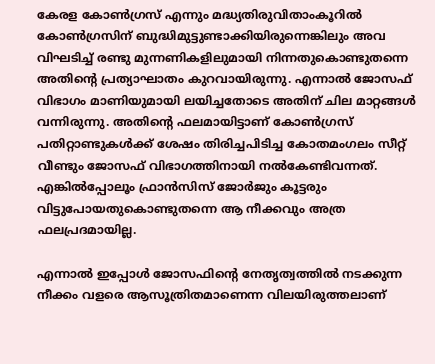കേരള കോണ്‍ഗ്രസ് എന്നും മദ്ധ്യതിരുവിതാംകൂറില്‍ കോണ്‍ഗ്രസിന് ബുദ്ധിമുട്ടുണ്ടാക്കിയിരുന്നെങ്കിലും അവ വിഘടിച്ച് രണ്ടു മുന്നണികളിലുമായി നിന്നതുകൊണ്ടുതന്നെ അതിന്റെ പ്രത്യാഘാതം കുറവായിരുന്നു. എന്നാല്‍ ജോസഫ് വിഭാഗം മാണിയുമായി ലയിച്ചതോടെ അതിന് ചില മാറ്റങ്ങള്‍ വന്നിരുന്നു. അതിന്റെ ഫലമായിട്ടാണ് കോണ്‍ഗ്രസ് പതിറ്റാണ്ടുകള്‍ക്ക് ശേഷം തിരിച്ചപിടിച്ച കോതമംഗലം സീറ്റ് വീണ്ടും ജോസഫ് വിഭാഗത്തിനായി നല്‍കേണ്ടിവന്നത്. എങ്കില്‍പ്പോലൂം ഫ്രാന്‍സിസ് ജോര്‍ജും കൂട്ടരും വിട്ടുപോയതുകൊണ്ടുതന്നെ ആ നീക്കവും അത്ര ഫലപ്രദമായില്ല.

എന്നാല്‍ ഇപ്പോള്‍ ജോസഫിന്റെ നേതൃത്വത്തില്‍ നടക്കുന്ന നീക്കം വളരെ ആസൂത്രിതമാണെന്ന വിലയിരുത്തലാണ്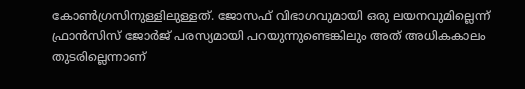കോണ്‍ഗ്രസിനുള്ളിലുള്ളത്. ജോസഫ് വിഭാഗവുമായി ഒരു ലയനവുമില്ലെന്ന് ഫ്രാന്‍സിസ് ജോര്‍ജ് പരസ്യമായി പറയുന്നുണ്ടെങ്കിലും അത് അധികകാലം തുടരില്ലെന്നാണ്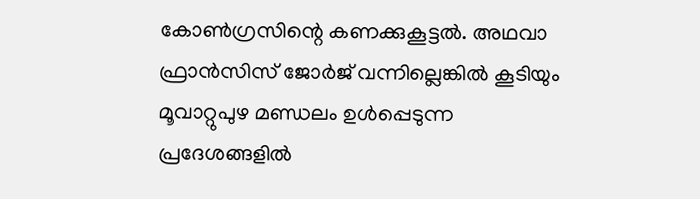കോണ്‍ഗ്രസിന്റെ കണക്കുകൂട്ടല്‍. അഥവാ ഫ്രാന്‍സിസ് ജോര്‍ജ് വന്നില്ലെങ്കില്‍ കൂടിയും മൂവാറ്റുപുഴ മണ്ഡലം ഉള്‍പ്പെടുന്ന പ്രദേശങ്ങളില്‍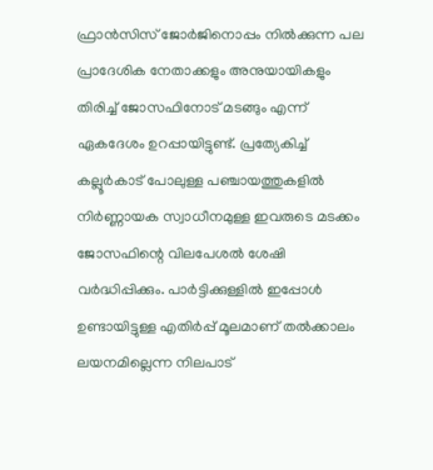ഫ്രാന്‍സിസ് ജോര്‍ജിനൊപ്പം നില്‍ക്കുന്ന പല പ്രാദേശിക നേതാക്കളും അനുയായികളും തിരിച്ച് ജോസഫിനോട് മടങ്ങും എന്ന് ഏകദേശം ഉറപ്പായിട്ടുണ്ട്. പ്രത്യേകിച്ച് കല്ലൂര്‍കാട് പോലുള്ള പഞ്ചായത്തുകളില്‍ നിര്‍ണ്ണായക സ്വാധീനമുള്ള ഇവരുടെ മടക്കം ജോസഫിന്റെ വിലപേശല്‍ ശേഷി വര്‍ദ്ധിപ്പിക്കും. പാര്‍ട്ടിക്കുള്ളില്‍ ഇപ്പോള്‍ ഉണ്ടായിട്ടുള്ള എതിര്‍പ്പ് മൂലമാണ് തല്‍ക്കാലം ലയനമില്ലെന്ന നിലപാട്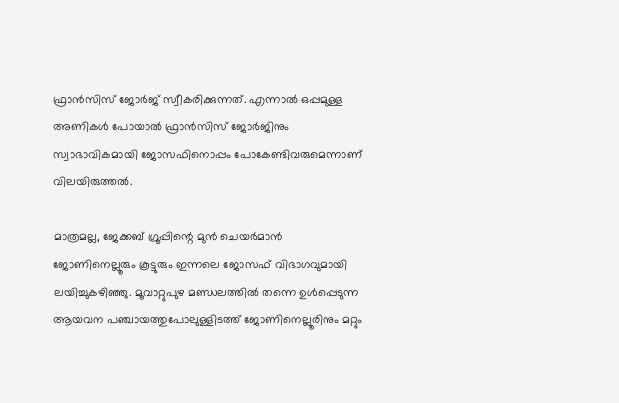ഫ്രാന്‍സിസ് ജോര്‍ജ് സ്വീകരിക്കുന്നത്. എന്നാല്‍ ഒപ്പമുള്ള അണികള്‍ പോയാല്‍ ഫ്രാന്‍സിസ് ജോര്‍ജിനും സ്വാഭാവികമായി ജോസഫിനൊപ്പം പോകേണ്ടിവരുമെന്നാണ് വിലയിരുത്തല്‍.

മാത്രമല്ല, ജേക്കബ് ഗ്രൂപ്പിന്റെ മുന്‍ ചെയര്‍മാന്‍ ജോണിനെല്ലൂരും കൂട്ടുരും ഇന്നലെ ജോസഫ് വിഭാഗവുമായി ലയിച്ചുകഴിഞ്ഞു. മൂവാറ്റുപുഴ മണ്ഡലത്തില്‍ തന്നെ ഉള്‍പ്പെടുന്ന ആയവന പഞ്ചായത്തുപോലുള്ളിടത്ത് ജോണിനെല്ലൂരിനും മറ്റും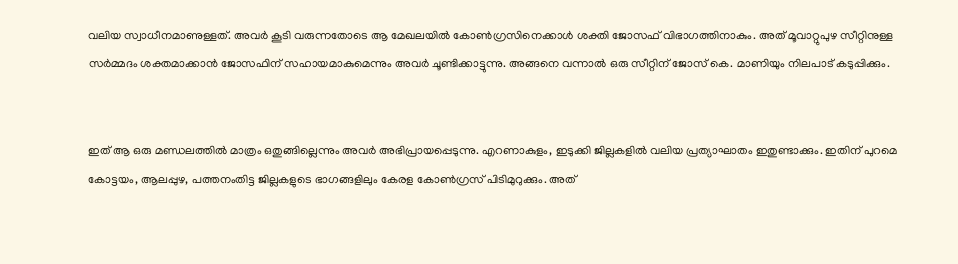വലിയ സ്വാധീനമാണുള്ളത്. അവര്‍ കൂടി വരുന്നതോടെ ആ മേഖലയില്‍ കോണ്‍ഗ്രസിനെക്കാള്‍ ശക്തി ജോസഫ് വിഭാഗത്തിനാകും. അത് മൂവാറ്റുപുഴ സീറ്റിനുള്ള സര്‍മ്മദം ശക്തമാക്കാന്‍ ജോസഫിന് സഹായമാകുമെന്നും അവര്‍ ചൂണ്ടിക്കാട്ടുന്നു. അങ്ങനെ വന്നാല്‍ ഒരു സീറ്റിന് ജോസ് കെ. മാണിയും നിലപാട് കടുപ്പിക്കും.


ഇത് ആ ഒരു മണ്ഡലത്തില്‍ മാത്രം ഒതുങ്ങില്ലെന്നും അവര്‍ അഭിപ്രായപ്പെടുന്നു. എറണാകുളം, ഇടുക്കി ജില്ലകളില്‍ വലിയ പ്രത്യാഘാതം ഇതുണ്ടാക്കും. ഇതിന് പുറമെ കോട്ടയം, ആലപ്പുഴ, പത്തനംതിട്ട ജില്ലകളുടെ ഭാഗങ്ങളിലും കേരള കോണ്‍ഗ്രസ് പിടിമുറുക്കും. അത്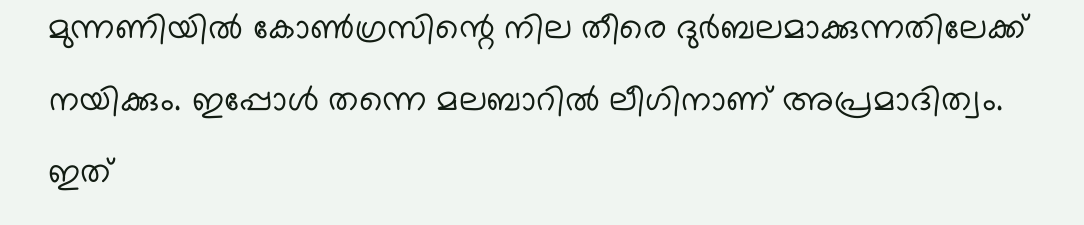മുന്നണിയില്‍ കോണ്‍ഗ്രസിന്റെ നില തീരെ ദുര്‍ബലമാക്കുന്നതിലേക്ക് നയിക്കും. ഇപ്പോള്‍ തന്നെ മലബാറില്‍ ലീഗിനാണ് അപ്രമാദിത്വം. ഇത്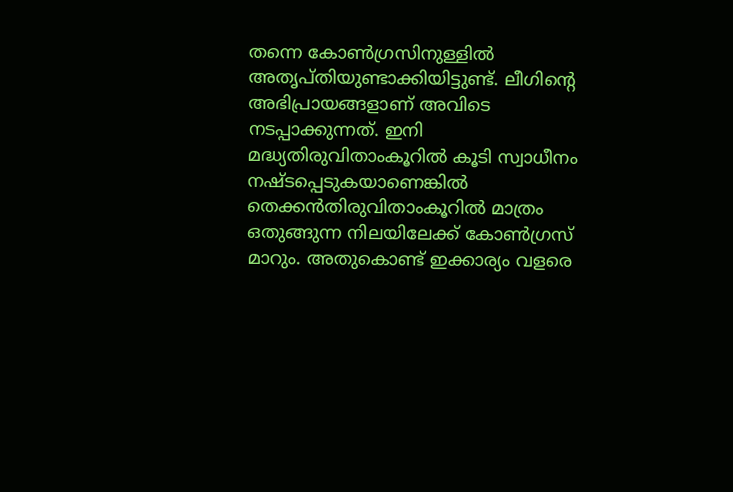തന്നെ കോണ്‍ഗ്രസിനുള്ളില്‍ അതൃപ്തിയുണ്ടാക്കിയിട്ടുണ്ട്. ലീഗിന്റെ അഭിപ്രായങ്ങളാണ് അവിടെ നടപ്പാക്കുന്നത്. ഇനി മദ്ധ്യതിരുവിതാംകൂറില്‍ കൂടി സ്വാധീനം നഷ്ടപ്പെടുകയാണെങ്കില്‍ തെക്കന്‍തിരുവിതാംകൂറില്‍ മാത്രം ഒതുങ്ങുന്ന നിലയിലേക്ക് കോണ്‍ഗ്രസ് മാറും. അതുകൊണ്ട് ഇക്കാര്യം വളരെ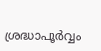ശ്രദ്ധാപൂര്‍വ്വം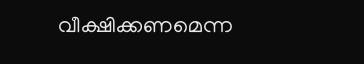വീക്ഷിക്കണമെന്ന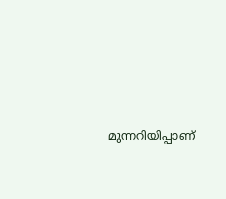മുന്നറിയിപ്പാണ്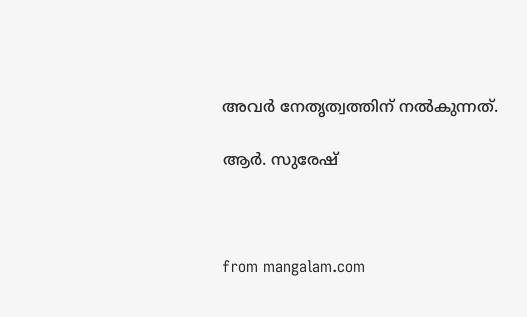അവര്‍ നേതൃത്വത്തിന് നല്‍കുന്നത്.

ആര്‍. സുരേഷ്



from mangalam.com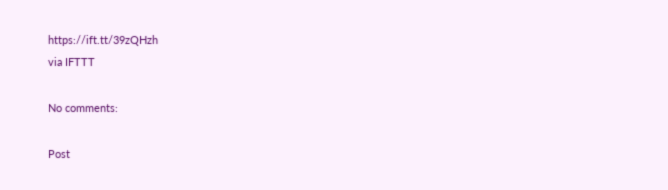https://ift.tt/39zQHzh
via IFTTT

No comments:

Post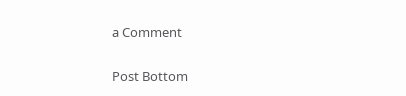a Comment

Post Bottom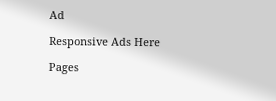Ad

Responsive Ads Here

Pages